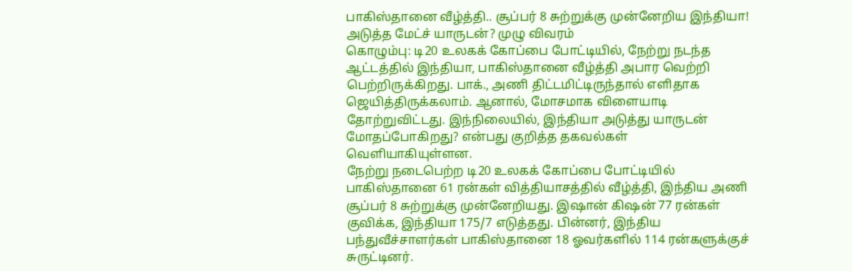பாகிஸ்தானை வீழ்த்தி.. சூப்பர் 8 சுற்றுக்கு முன்னேறிய இந்தியா! அடுத்த மேட்ச் யாருடன்? முழு விவரம்
கொழும்பு: டி20 உலகக் கோப்பை போட்டியில், நேற்று நடந்த ஆட்டத்தில் இந்தியா, பாகிஸ்தானை வீழ்த்தி அபார வெற்றி பெற்றிருக்கிறது. பாக்., அணி திட்டமிட்டிருந்தால் எளிதாக ஜெயித்திருக்கலாம். ஆனால், மோசமாக விளையாடி தோற்றுவிட்டது. இந்நிலையில், இந்தியா அடுத்து யாருடன் மோதப்போகிறது? என்பது குறித்த தகவல்கள் வெளியாகியுள்ளன.
நேற்று நடைபெற்ற டி20 உலகக் கோப்பை போட்டியில் பாகிஸ்தானை 61 ரன்கள் வித்தியாசத்தில் வீழ்த்தி, இந்திய அணி சூப்பர் 8 சுற்றுக்கு முன்னேறியது. இஷான் கிஷன் 77 ரன்கள் குவிக்க, இந்தியா 175/7 எடுத்தது. பின்னர், இந்திய பந்துவீச்சாளர்கள் பாகிஸ்தானை 18 ஓவர்களில் 114 ரன்களுக்குச் சுருட்டினர்.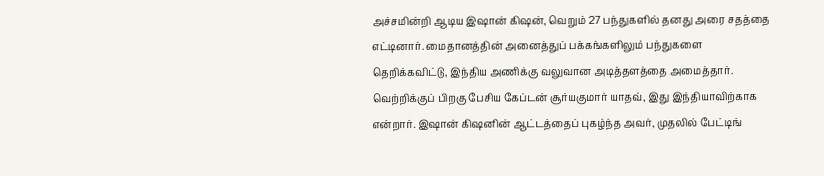அச்சமின்றி ஆடிய இஷான் கிஷன், வெறும் 27 பந்துகளில் தனது அரை சதத்தை எட்டினார். மைதானத்தின் அனைத்துப் பக்கங்களிலும் பந்துகளை தெறிக்கவிட்டு, இந்திய அணிக்கு வலுவான அடித்தளத்தை அமைத்தார்.
வெற்றிக்குப் பிறகு பேசிய கேப்டன் சூர்யகுமார் யாதவ், இது இந்தியாவிற்காக என்றார். இஷான் கிஷனின் ஆட்டத்தைப் புகழ்ந்த அவர், முதலில் பேட்டிங்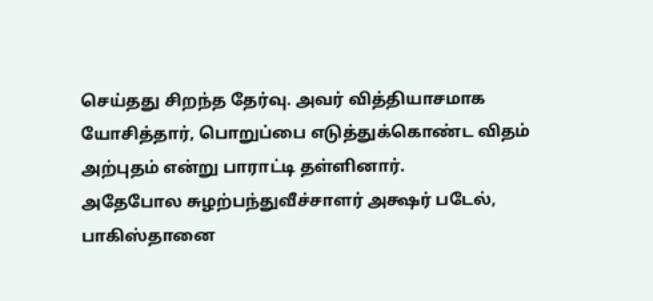செய்தது சிறந்த தேர்வு. அவர் வித்தியாசமாக யோசித்தார், பொறுப்பை எடுத்துக்கொண்ட விதம் அற்புதம் என்று பாராட்டி தள்ளினார்.
அதேபோல சுழற்பந்துவீச்சாளர் அக்ஷர் படேல், பாகிஸ்தானை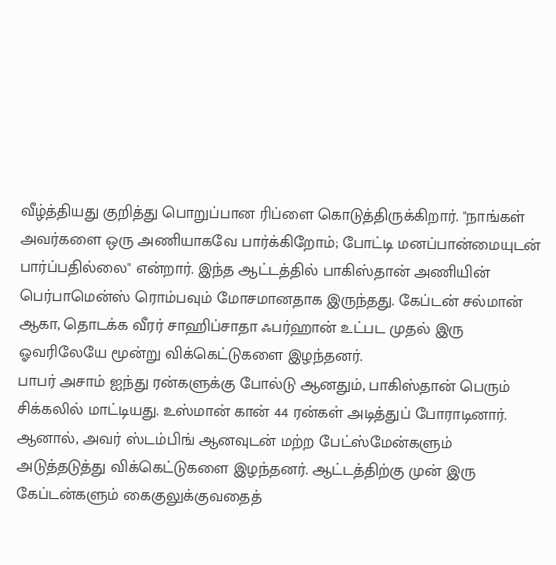வீழ்த்தியது குறித்து பொறுப்பான ரிப்ளை கொடுத்திருக்கிறார். "நாங்கள் அவர்களை ஒரு அணியாகவே பார்க்கிறோம்; போட்டி மனப்பான்மையுடன் பார்ப்பதில்லை" என்றார். இந்த ஆட்டத்தில் பாகிஸ்தான் அணியின் பெர்பாமென்ஸ் ரொம்பவும் மோசமானதாக இருந்தது. கேப்டன் சல்மான் ஆகா, தொடக்க வீரர் சாஹிப்சாதா ஃபர்ஹான் உட்பட முதல் இரு ஓவரிலேயே மூன்று விக்கெட்டுகளை இழந்தனர்.
பாபர் அசாம் ஐந்து ரன்களுக்கு போல்டு ஆனதும், பாகிஸ்தான் பெரும் சிக்கலில் மாட்டியது. உஸ்மான் கான் 44 ரன்கள் அடித்துப் போராடினார். ஆனால், அவர் ஸ்டம்பிங் ஆனவுடன் மற்ற பேட்ஸ்மேன்களும் அடுத்தடுத்து விக்கெட்டுகளை இழந்தனர். ஆட்டத்திற்கு முன் இரு கேப்டன்களும் கைகுலுக்குவதைத்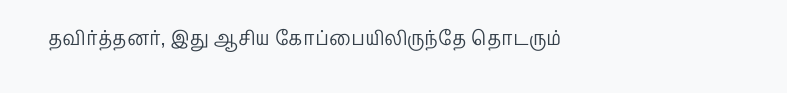தவிர்த்தனர், இது ஆசிய கோப்பையிலிருந்தே தொடரும்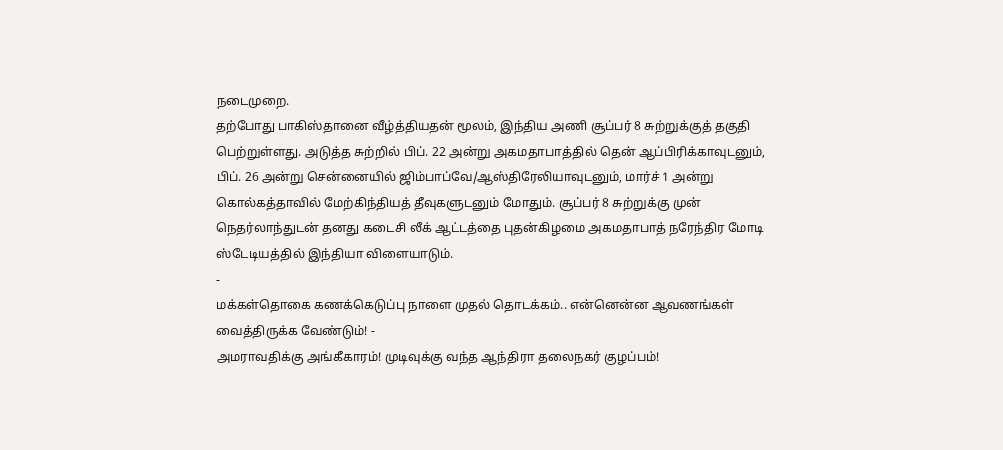நடைமுறை.
தற்போது பாகிஸ்தானை வீழ்த்தியதன் மூலம், இந்திய அணி சூப்பர் 8 சுற்றுக்குத் தகுதி பெற்றுள்ளது. அடுத்த சுற்றில் பிப். 22 அன்று அகமதாபாத்தில் தென் ஆப்பிரிக்காவுடனும், பிப். 26 அன்று சென்னையில் ஜிம்பாப்வே/ஆஸ்திரேலியாவுடனும், மார்ச் 1 அன்று கொல்கத்தாவில் மேற்கிந்தியத் தீவுகளுடனும் மோதும். சூப்பர் 8 சுற்றுக்கு முன் நெதர்லாந்துடன் தனது கடைசி லீக் ஆட்டத்தை புதன்கிழமை அகமதாபாத் நரேந்திர மோடி ஸ்டேடியத்தில் இந்தியா விளையாடும்.
-
மக்கள்தொகை கணக்கெடுப்பு நாளை முதல் தொடக்கம்.. என்னென்ன ஆவணங்கள் வைத்திருக்க வேண்டும்! -
அமராவதிக்கு அங்கீகாரம்! முடிவுக்கு வந்த ஆந்திரா தலைநகர் குழப்பம்!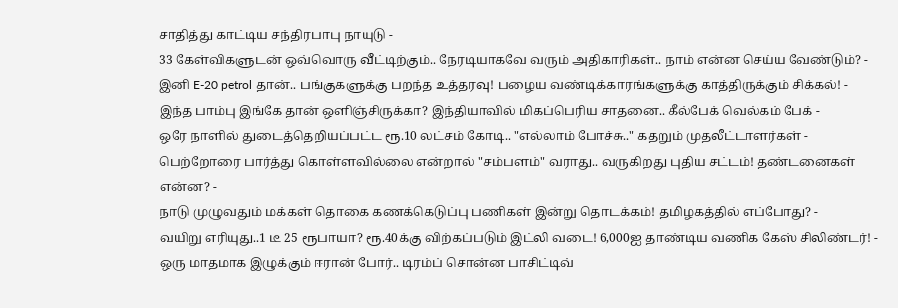சாதித்து காட்டிய சந்திரபாபு நாயுடு -
33 கேள்விகளுடன் ஒவ்வொரு வீட்டிற்கும்.. நேரடியாகவே வரும் அதிகாரிகள்.. நாம் என்ன செய்ய வேண்டும்? -
இனி E-20 petrol தான்.. பங்குகளுக்கு பறந்த உத்தரவு! பழைய வண்டிக்காரங்களுக்கு காத்திருக்கும் சிக்கல்! -
இந்த பாம்பு இங்கே தான் ஒளிஞ்சிருக்கா? இந்தியாவில் மிகப்பெரிய சாதனை.. கீல்பேக் வெல்கம் பேக் -
ஒரே நாளில் துடைத்தெறியப்பட்ட ரூ.10 லட்சம் கோடி.. "எல்லாம் போச்சு.." கதறும் முதலீட்டாளர்கள் -
பெற்றோரை பார்த்து கொள்ளவில்லை என்றால் "சம்பளம்" வராது.. வருகிறது புதிய சட்டம்! தண்டனைகள் என்ன? -
நாடு முழுவதும் மக்கள் தொகை கணக்கெடுப்பு பணிகள் இன்று தொடக்கம்! தமிழகத்தில் எப்போது? -
வயிறு எரியுது..1 டீ 25 ரூபாயா? ரூ.40க்கு விற்கப்படும் இட்லி வடை! 6,000ஐ தாண்டிய வணிக கேஸ் சிலிண்டர்! -
ஒரு மாதமாக இழுக்கும் ஈரான் போர்.. டிரம்ப் சொன்ன பாசிட்டிவ்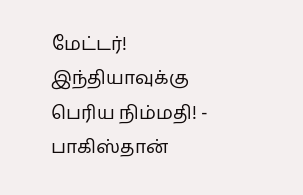மேட்டர்! இந்தியாவுக்கு பெரிய நிம்மதி! -
பாகிஸ்தான்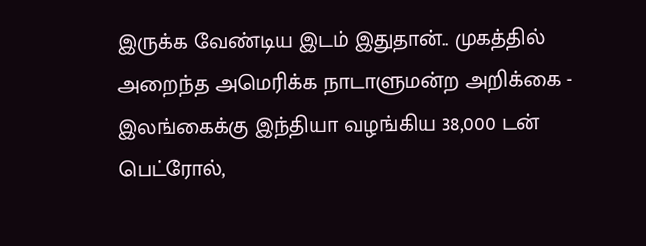இருக்க வேண்டிய இடம் இதுதான்.. முகத்தில் அறைந்த அமெரிக்க நாடாளுமன்ற அறிக்கை -
இலங்கைக்கு இந்தியா வழங்கிய 38,000 டன் பெட்ரோல்,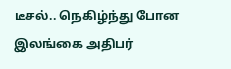டீசல்.. நெகிழ்ந்து போன இலங்கை அதிபர்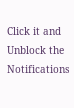Click it and Unblock the Notifications